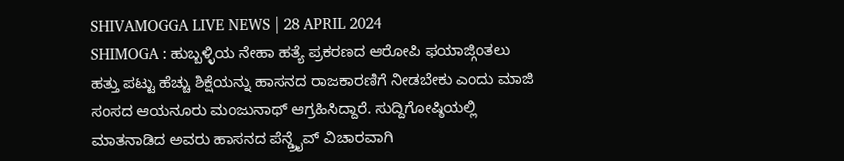SHIVAMOGGA LIVE NEWS | 28 APRIL 2024
SHIMOGA : ಹುಬ್ಬಳ್ಳಿಯ ನೇಹಾ ಹತ್ಯೆ ಪ್ರಕರಣದ ಆರೋಪಿ ಫಯಾಜ್ಗಿಂತಲು ಹತ್ತು ಪಟ್ಟು ಹೆಚ್ಚು ಶಿಕ್ಷೆಯನ್ನು ಹಾಸನದ ರಾಜಕಾರಣಿಗೆ ನೀಡಬೇಕು ಎಂದು ಮಾಜಿ ಸಂಸದ ಆಯನೂರು ಮಂಜುನಾಥ್ ಆಗ್ರಹಿಸಿದ್ದಾರೆ. ಸುದ್ದಿಗೋಷ್ಠಿಯಲ್ಲಿ ಮಾತನಾಡಿದ ಅವರು ಹಾಸನದ ಪೆನ್ಡ್ರೈವ್ ವಿಚಾರವಾಗಿ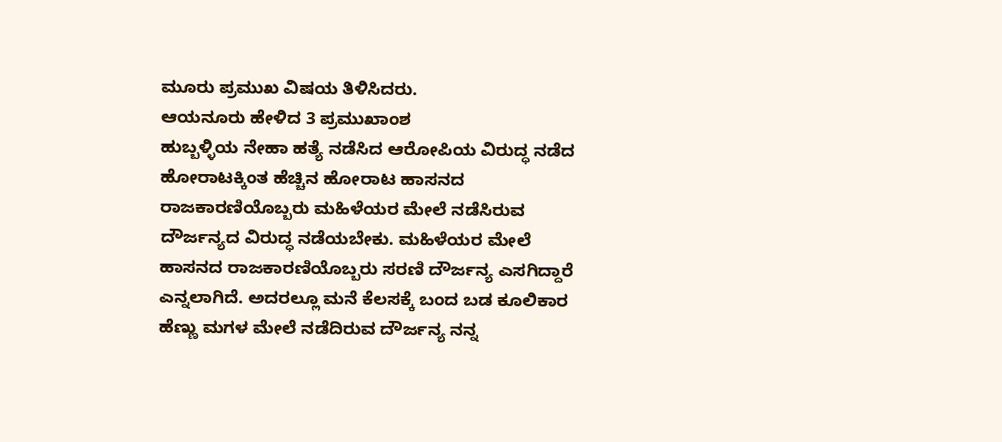ಮೂರು ಪ್ರಮುಖ ವಿಷಯ ತಿಳಿಸಿದರು.
ಆಯನೂರು ಹೇಳಿದ 3 ಪ್ರಮುಖಾಂಶ
ಹುಬ್ಬಳ್ಳಿಯ ನೇಹಾ ಹತ್ಯೆ ನಡೆಸಿದ ಆರೋಪಿಯ ವಿರುದ್ಧ ನಡೆದ ಹೋರಾಟಕ್ಕಿಂತ ಹೆಚ್ಚಿನ ಹೋರಾಟ ಹಾಸನದ ರಾಜಕಾರಣಿಯೊಬ್ಬರು ಮಹಿಳೆಯರ ಮೇಲೆ ನಡೆಸಿರುವ ದೌರ್ಜನ್ಯದ ವಿರುದ್ಧ ನಡೆಯಬೇಕು. ಮಹಿಳೆಯರ ಮೇಲೆ ಹಾಸನದ ರಾಜಕಾರಣಿಯೊಬ್ಬರು ಸರಣಿ ದೌರ್ಜನ್ಯ ಎಸಗಿದ್ದಾರೆ ಎನ್ನಲಾಗಿದೆ. ಅದರಲ್ಲೂ ಮನೆ ಕೆಲಸಕ್ಕೆ ಬಂದ ಬಡ ಕೂಲಿಕಾರ ಹೆಣ್ಣು ಮಗಳ ಮೇಲೆ ನಡೆದಿರುವ ದೌರ್ಜನ್ಯ ನನ್ನ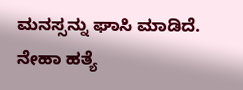ಮನಸ್ಸನ್ನು ಘಾಸಿ ಮಾಡಿದೆ.
ನೇಹಾ ಹತ್ಯೆ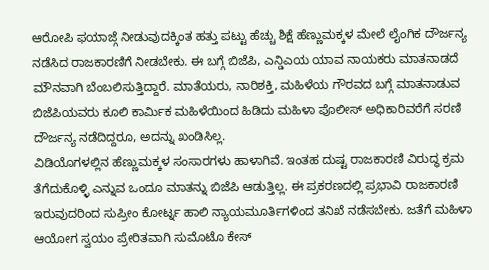ಆರೋಪಿ ಫಯಾಜ್ಗೆ ನೀಡುವುದಕ್ಕಿಂತ ಹತ್ತು ಪಟ್ಟು ಹೆಚ್ಚು ಶಿಕ್ಷೆ ಹೆಣ್ಣುಮಕ್ಕಳ ಮೇಲೆ ಲೈಂಗಿಕ ದೌರ್ಜನ್ಯ ನಡೆಸಿದ ರಾಜಕಾರಣಿಗೆ ನೀಡಬೇಕು. ಈ ಬಗ್ಗೆ ಬಿಜೆಪಿ, ಎನ್ಡಿಎಯ ಯಾವ ನಾಯಕರು ಮಾತನಾಡದೆ ಮೌನವಾಗಿ ಬೆಂಬಲಿಸುತ್ತಿದ್ದಾರೆ. ಮಾತೆಯರು, ನಾರಿಶಕ್ತಿ, ಮಹಿಳೆಯ ಗೌರವದ ಬಗ್ಗೆ ಮಾತನಾಡುವ ಬಿಜೆಪಿಯವರು ಕೂಲಿ ಕಾರ್ಮಿಕ ಮಹಿಳೆಯಿಂದ ಹಿಡಿದು ಮಹಿಳಾ ಪೊಲೀಸ್ ಅಧಿಕಾರಿವರೆಗೆ ಸರಣಿ ದೌರ್ಜನ್ಯ ನಡೆದಿದ್ದರೂ, ಅದನ್ನು ಖಂಡಿಸಿಲ್ಲ.
ವಿಡಿಯೊಗಳಲ್ಲಿನ ಹೆಣ್ಣುಮಕ್ಕಳ ಸಂಸಾರಗಳು ಹಾಳಾಗಿವೆ. ಇಂತಹ ದುಷ್ಟ ರಾಜಕಾರಣಿ ವಿರುದ್ಧ ಕ್ರಮ ತೆಗೆದುಕೊಳ್ಳಿ ಎನ್ನುವ ಒಂದೂ ಮಾತನ್ನು ಬಿಜೆಪಿ ಆಡುತ್ತಿಲ್ಲ. ಈ ಪ್ರಕರಣದಲ್ಲಿ ಪ್ರಭಾವಿ ರಾಜಕಾರಣಿ ಇರುವುದರಿಂದ ಸುಪ್ರೀಂ ಕೋರ್ಟ್ನ ಹಾಲಿ ನ್ಯಾಯಮೂರ್ತಿಗಳಿಂದ ತನಿಖೆ ನಡೆಸಬೇಕು. ಜತೆಗೆ ಮಹಿಳಾ ಆಯೋಗ ಸ್ವಯಂ ಪ್ರೇರಿತವಾಗಿ ಸುಮೊಟೊ ಕೇಸ್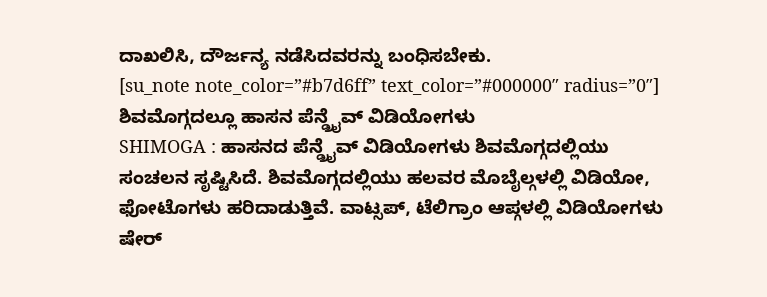ದಾಖಲಿಸಿ, ದೌರ್ಜನ್ಯ ನಡೆಸಿದವರನ್ನು ಬಂಧಿಸಬೇಕು.
[su_note note_color=”#b7d6ff” text_color=”#000000″ radius=”0″]
ಶಿವಮೊಗ್ಗದಲ್ಲೂ ಹಾಸನ ಪೆನ್ಡ್ರೈವ್ ವಿಡಿಯೋಗಳು
SHIMOGA : ಹಾಸನದ ಪೆನ್ಡ್ರೈವ್ ವಿಡಿಯೋಗಳು ಶಿವಮೊಗ್ಗದಲ್ಲಿಯು ಸಂಚಲನ ಸೃಷ್ಟಿಸಿದೆ. ಶಿವಮೊಗ್ಗದಲ್ಲಿಯು ಹಲವರ ಮೊಬೈಲ್ಗಳಲ್ಲಿ ವಿಡಿಯೋ, ಫೋಟೊಗಳು ಹರಿದಾಡುತ್ತಿವೆ. ವಾಟ್ಸಪ್, ಟೆಲಿಗ್ರಾಂ ಆಪ್ಗಳಲ್ಲಿ ವಿಡಿಯೋಗಳು ಷೇರ್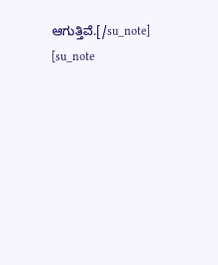ಆಗುತ್ತಿವೆ.[/su_note]
[su_note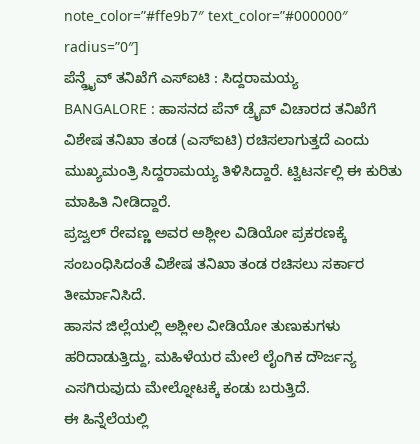note_color=”#ffe9b7″ text_color=”#000000″ radius=”0″]
ಪೆನ್ಡ್ರೈವ್ ತನಿಖೆಗೆ ಎಸ್ಐಟಿ : ಸಿದ್ದರಾಮಯ್ಯ
BANGALORE : ಹಾಸನದ ಪೆನ್ ಡ್ರೈವ್ ವಿಚಾರದ ತನಿಖೆಗೆ ವಿಶೇಷ ತನಿಖಾ ತಂಡ (ಎಸ್ಐಟಿ) ರಚಿಸಲಾಗುತ್ತದೆ ಎಂದು ಮುಖ್ಯಮಂತ್ರಿ ಸಿದ್ದರಾಮಯ್ಯ ತಿಳಿಸಿದ್ದಾರೆ. ಟ್ವಿಟರ್ನಲ್ಲಿ ಈ ಕುರಿತು ಮಾಹಿತಿ ನೀಡಿದ್ದಾರೆ.
ಪ್ರಜ್ವಲ್ ರೇವಣ್ಣ ಅವರ ಅಶ್ಲೀಲ ವಿಡಿಯೋ ಪ್ರಕರಣಕ್ಕೆ ಸಂಬಂಧಿಸಿದಂತೆ ವಿಶೇಷ ತನಿಖಾ ತಂಡ ರಚಿಸಲು ಸರ್ಕಾರ ತೀರ್ಮಾನಿಸಿದೆ.
ಹಾಸನ ಜಿಲ್ಲೆಯಲ್ಲಿ ಅಶ್ಲೀಲ ವೀಡಿಯೋ ತುಣುಕುಗಳು ಹರಿದಾಡುತ್ತಿದ್ದು, ಮಹಿಳೆಯರ ಮೇಲೆ ಲೈಂಗಿಕ ದೌರ್ಜನ್ಯ ಎಸಗಿರುವುದು ಮೇಲ್ನೋಟಕ್ಕೆ ಕಂಡು ಬರುತ್ತಿದೆ.
ಈ ಹಿನ್ನೆಲೆಯಲ್ಲಿ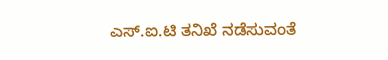ಎಸ್.ಐ.ಟಿ ತನಿಖೆ ನಡೆಸುವಂತೆ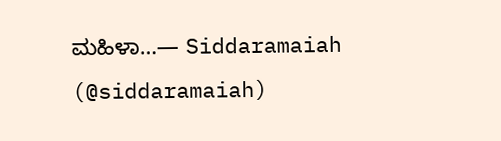ಮಹಿಳಾ…— Siddaramaiah (@siddaramaiah)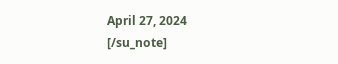April 27, 2024
[/su_note]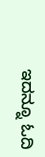ಇದನ್ನೂ ಓದಿ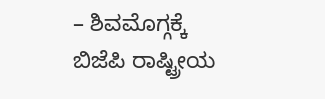– ಶಿವಮೊಗ್ಗಕ್ಕೆ ಬಿಜೆಪಿ ರಾಷ್ಟ್ರೀಯ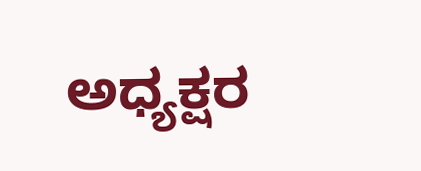ಅಧ್ಯಕ್ಷರ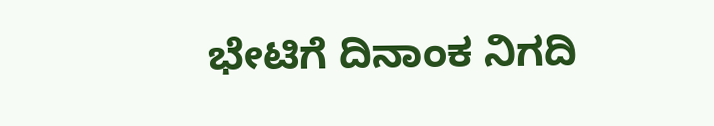ಭೇಟಿಗೆ ದಿನಾಂಕ ನಿಗದಿ